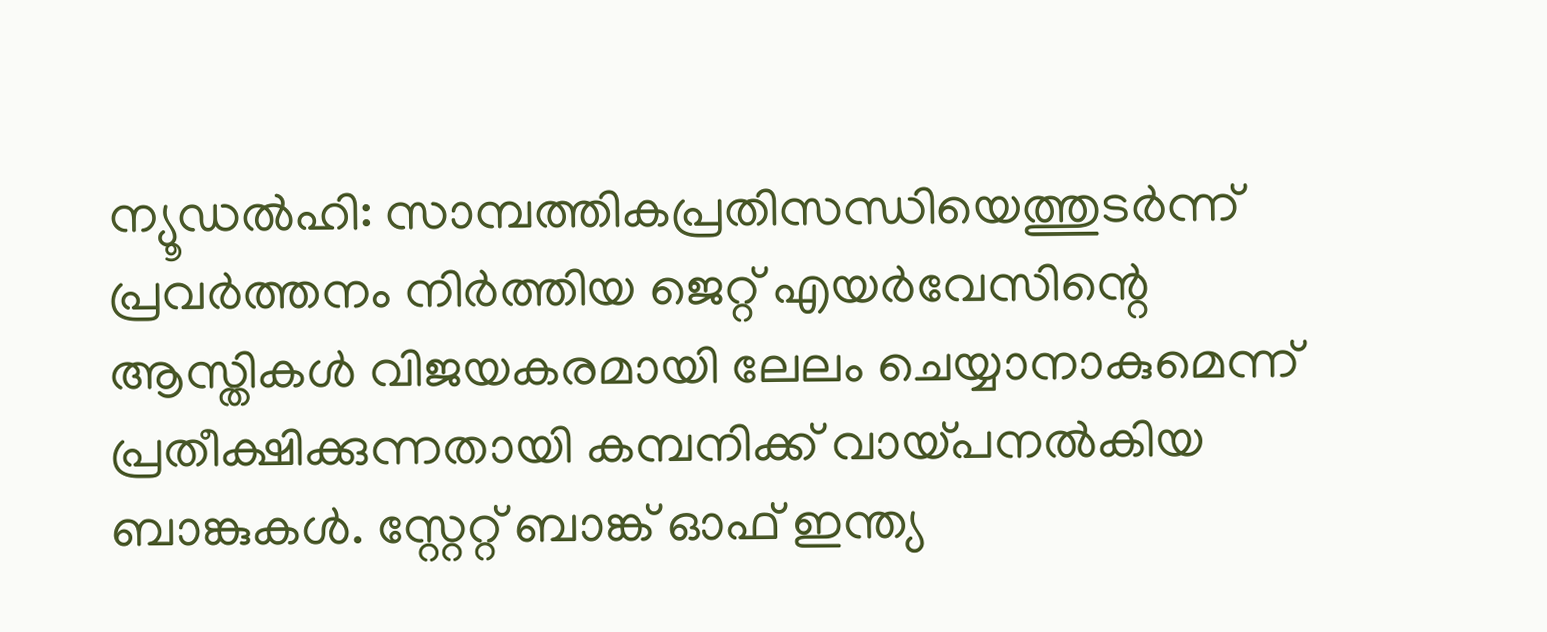ന്യൂഡൽഹി: സാമ്പത്തികപ്രതിസന്ധിയെത്തുടർന്ന് പ്രവർത്തനം നിർത്തിയ ജെറ്റ് എയർവേസിന്റെ ആസ്തികൾ വിജയകരമായി ലേലം ചെയ്യാനാകുമെന്ന് പ്രതീക്ഷിക്കുന്നതായി കമ്പനിക്ക് വായ്പനൽകിയ ബാങ്കുകൾ. സ്റ്റേറ്റ് ബാങ്ക് ഓഫ് ഇന്ത്യ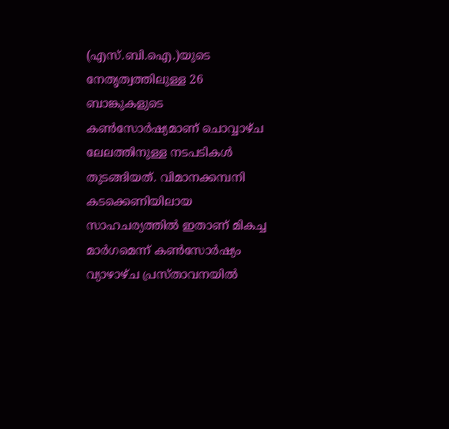(എസ്.ബി.ഐ.)യുടെ നേതൃത്വത്തിലുള്ള 26 ബാങ്കുകളുടെ കൺസോർഷ്യമാണ് ചൊവ്വാഴ്ച ലേലത്തിനുള്ള നടപടികൾ തുടങ്ങിയത്. വിമാനക്കമ്പനി കടക്കെണിയിലായ സാഹചര്യത്തിൽ ഇതാണ് മികച്ച മാർഗമെന്ന് കൺസോർഷ്യം വ്യാഴാഴ്ച പ്രസ്താവനയിൽ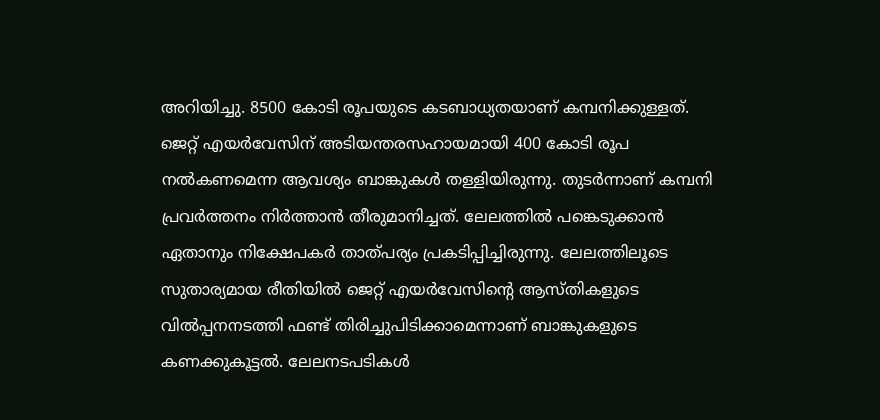അറിയിച്ചു. 8500 കോടി രൂപയുടെ കടബാധ്യതയാണ് കമ്പനിക്കുള്ളത്. ജെറ്റ് എയർവേസിന് അടിയന്തരസഹായമായി 400 കോടി രൂപ നൽകണമെന്ന ആവശ്യം ബാങ്കുകൾ തള്ളിയിരുന്നു. തുടർന്നാണ് കമ്പനി പ്രവർത്തനം നിർത്താൻ തീരുമാനിച്ചത്. ലേലത്തിൽ പങ്കെടുക്കാൻ ഏതാനും നിക്ഷേപകർ താത്പര്യം പ്രകടിപ്പിച്ചിരുന്നു. ലേലത്തിലൂടെ സുതാര്യമായ രീതിയിൽ ജെറ്റ് എയർവേസിന്റെ ആസ്തികളുടെ വിൽപ്പനനടത്തി ഫണ്ട് തിരിച്ചുപിടിക്കാമെന്നാണ് ബാങ്കുകളുടെ കണക്കുകൂട്ടൽ. ലേലനടപടികൾ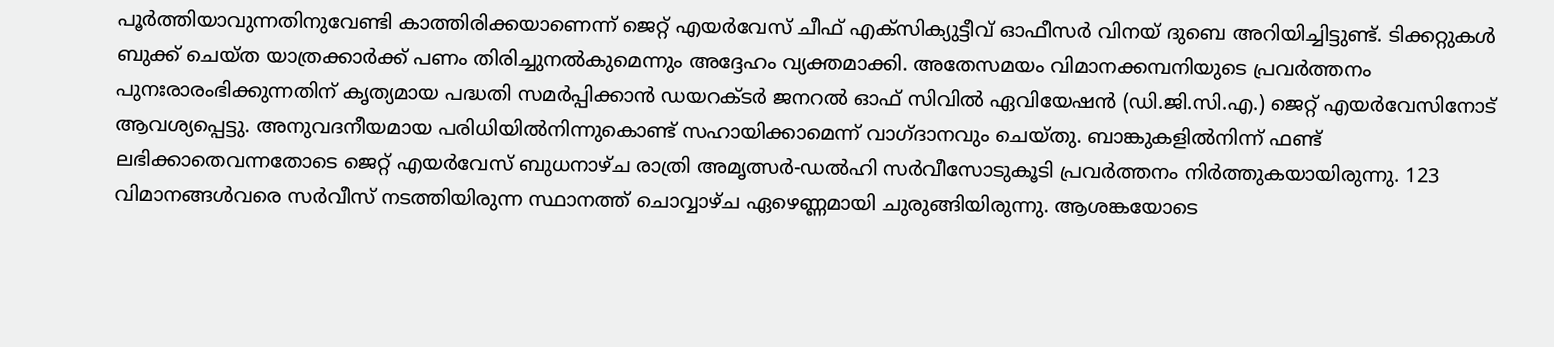പൂർത്തിയാവുന്നതിനുവേണ്ടി കാത്തിരിക്കയാണെന്ന് ജെറ്റ് എയർവേസ് ചീഫ് എക്സിക്യുട്ടീവ് ഓഫീസർ വിനയ് ദുബെ അറിയിച്ചിട്ടുണ്ട്. ടിക്കറ്റുകൾ ബുക്ക് ചെയ്ത യാത്രക്കാർക്ക് പണം തിരിച്ചുനൽകുമെന്നും അദ്ദേഹം വ്യക്തമാക്കി. അതേസമയം വിമാനക്കമ്പനിയുടെ പ്രവർത്തനം പുനഃരാരംഭിക്കുന്നതിന് കൃത്യമായ പദ്ധതി സമർപ്പിക്കാൻ ഡയറക്ടർ ജനറൽ ഓഫ് സിവിൽ ഏവിയേഷൻ (ഡി.ജി.സി.എ.) ജെറ്റ് എയർവേസിനോട് ആവശ്യപ്പെട്ടു. അനുവദനീയമായ പരിധിയിൽനിന്നുകൊണ്ട് സഹായിക്കാമെന്ന് വാഗ്ദാനവും ചെയ്തു. ബാങ്കുകളിൽനിന്ന് ഫണ്ട് ലഭിക്കാതെവന്നതോടെ ജെറ്റ് എയർവേസ് ബുധനാഴ്ച രാത്രി അമൃത്സർ-ഡൽഹി സർവീസോടുകൂടി പ്രവർത്തനം നിർത്തുകയായിരുന്നു. 123 വിമാനങ്ങൾവരെ സർവീസ് നടത്തിയിരുന്ന സ്ഥാനത്ത് ചൊവ്വാഴ്ച ഏഴെണ്ണമായി ചുരുങ്ങിയിരുന്നു. ആശങ്കയോടെ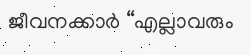ജീവനക്കാർ “എല്ലാവരും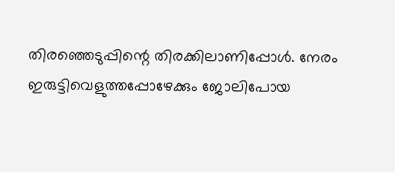തിരഞ്ഞെടുപ്പിന്റെ തിരക്കിലാണിപ്പോൾ. നേരം ഇരുട്ടിവെളുത്തപ്പോഴേക്കും ജോലിപോയ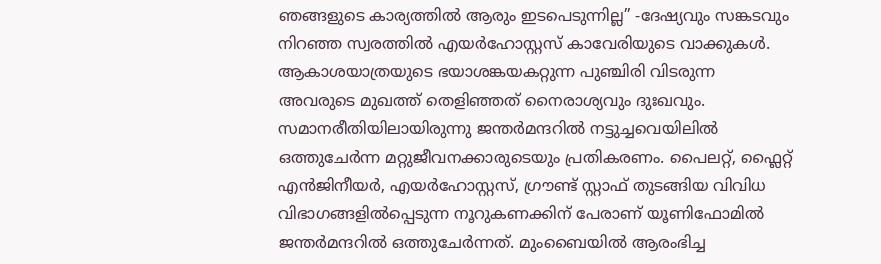ഞങ്ങളുടെ കാര്യത്തിൽ ആരും ഇടപെടുന്നില്ല” -ദേഷ്യവും സങ്കടവും നിറഞ്ഞ സ്വരത്തിൽ എയർഹോസ്റ്റസ് കാവേരിയുടെ വാക്കുകൾ. ആകാശയാത്രയുടെ ഭയാശങ്കയകറ്റുന്ന പുഞ്ചിരി വിടരുന്ന അവരുടെ മുഖത്ത് തെളിഞ്ഞത് നൈരാശ്യവും ദുഃഖവും. സമാനരീതിയിലായിരുന്നു ജന്തർമന്ദറിൽ നട്ടുച്ചവെയിലിൽ ഒത്തുചേർന്ന മറ്റുജീവനക്കാരുടെയും പ്രതികരണം. പൈലറ്റ്, ഫ്ലൈറ്റ് എൻജിനീയർ, എയർഹോസ്റ്റസ്, ഗ്രൗണ്ട് സ്റ്റാഫ് തുടങ്ങിയ വിവിധ വിഭാഗങ്ങളിൽപ്പെടുന്ന നൂറുകണക്കിന് പേരാണ് യൂണിഫോമിൽ ജന്തർമന്ദറിൽ ഒത്തുചേർന്നത്. മുംബൈയിൽ ആരംഭിച്ച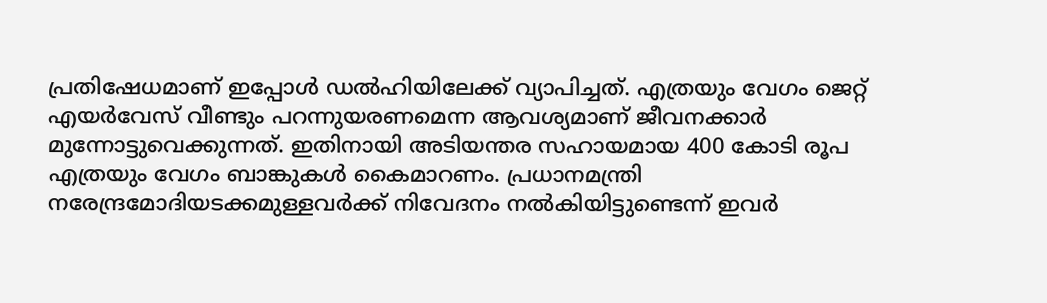പ്രതിഷേധമാണ് ഇപ്പോൾ ഡൽഹിയിലേക്ക് വ്യാപിച്ചത്. എത്രയും വേഗം ജെറ്റ് എയർവേസ് വീണ്ടും പറന്നുയരണമെന്ന ആവശ്യമാണ് ജീവനക്കാർ മുന്നോട്ടുവെക്കുന്നത്. ഇതിനായി അടിയന്തര സഹായമായ 400 കോടി രൂപ എത്രയും വേഗം ബാങ്കുകൾ കൈമാറണം. പ്രധാനമന്ത്രി നരേന്ദ്രമോദിയടക്കമുള്ളവർക്ക് നിവേദനം നൽകിയിട്ടുണ്ടെന്ന് ഇവർ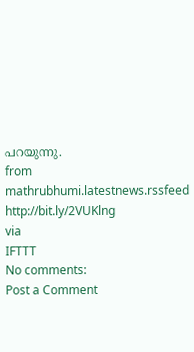പറയുന്നു.
from mathrubhumi.latestnews.rssfeed http://bit.ly/2VUKlng
via
IFTTT
No comments:
Post a Comment